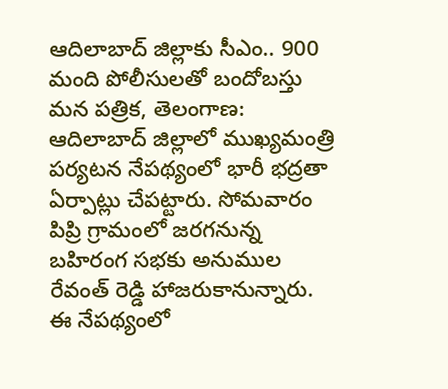ఆదిలాబాద్ జిల్లాకు సీఎం.. 900 మంది పోలీసులతో బందోబస్తు
మన పత్రిక, తెలంగాణ: ఆదిలాబాద్ జిల్లాలో ముఖ్యమంత్రి పర్యటన నేపథ్యంలో భారీ భద్రతా ఏర్పాట్లు చేపట్టారు. సోమవారం పిప్రి గ్రామంలో జరగనున్న బహిరంగ సభకు అనుముల రేవంత్ రెడ్డి హాజరుకానున్నారు. ఈ నేపథ్యంలో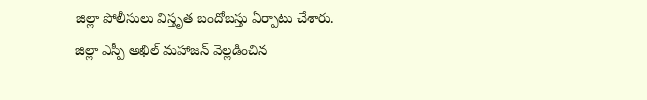జిల్లా పోలీసులు విస్తృత బందోబస్తు ఏర్పాటు చేశారు. జిల్లా ఎస్పీ అఖిల్ మహాజన్ వెల్లడించిన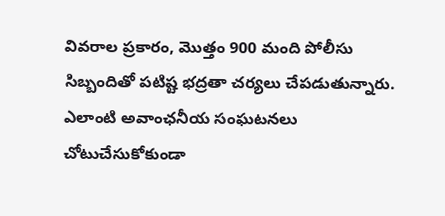వివరాల ప్రకారం, మొత్తం 900 మంది పోలీసు సిబ్బందితో పటిష్ట భద్రతా చర్యలు చేపడుతున్నారు. ఎలాంటి అవాంఛనీయ సంఘటనలు చోటుచేసుకోకుండా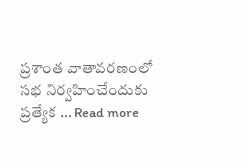ప్రశాంత వాతావరణంలో సభ నిర్వహించేందుకు ప్రత్యేక … Read more